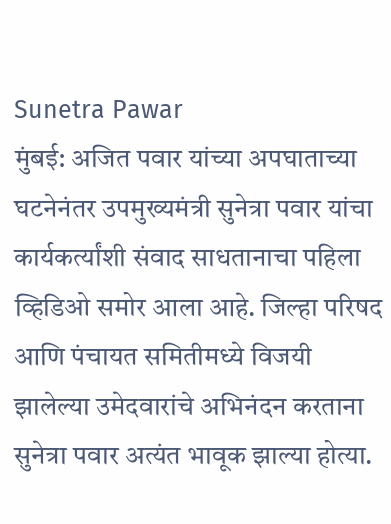Sunetra Pawar
मुंबई: अजित पवार यांच्या अपघाताच्या घटनेनंतर उपमुख्यमंत्री सुनेत्रा पवार यांचा कार्यकर्त्यांशी संवाद साधतानाचा पहिला व्हिडिओ समोर आला आहे. जिल्हा परिषद आणि पंचायत समितीमध्ये विजयी झालेल्या उमेदवारांचे अभिनंदन करताना सुनेत्रा पवार अत्यंत भावूक झाल्या होत्या.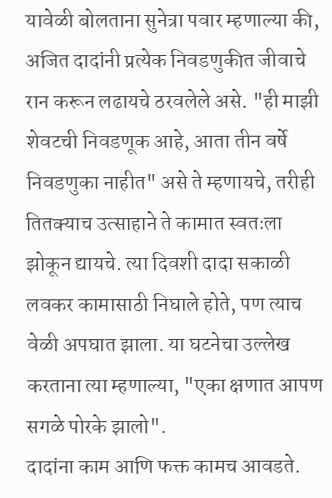यावेळी बोलताना सुनेत्रा पवार म्हणाल्या की, अजित दादांनी प्रत्येक निवडणुकीत जीवाचे रान करून लढायचे ठरवलेले असे. "ही माझी शेवटची निवडणूक आहे, आता तीन वर्षे निवडणुका नाहीत" असे ते म्हणायचे, तरीही तितक्याच उत्साहाने ते कामात स्वतःला झोकून द्यायचे. त्या दिवशी दादा सकाळी लवकर कामासाठी निघाले होते, पण त्याच वेळी अपघात झाला. या घटनेचा उल्लेख करताना त्या म्हणाल्या, "एका क्षणात आपण सगळे पोरके झालो".
दादांना काम आणि फक्त कामच आवडते.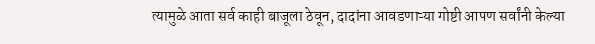त्यामुळे आता सर्व काही बाजूला ठेवून, दादांना आवडणाऱ्या गोष्टी आपण सर्वांनी केल्या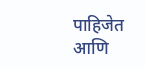पाहिजेत आणि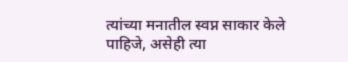त्यांच्या मनातील स्वप्न साकार केले पाहिजे, असेही त्या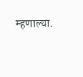म्हणाल्या.